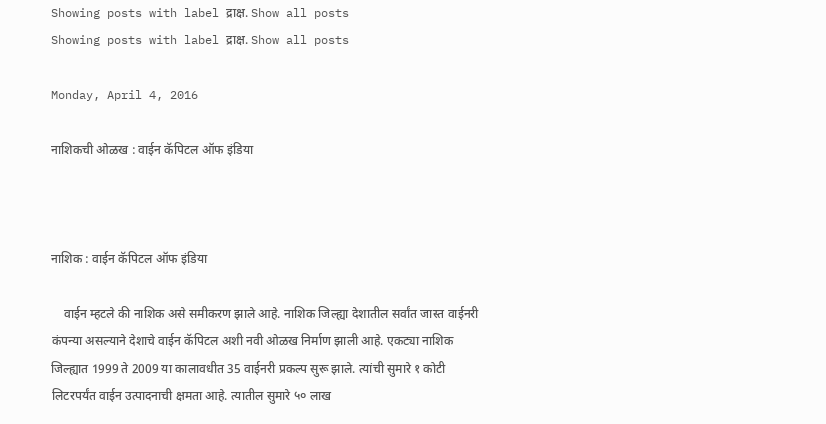Showing posts with label द्राक्ष. Show all posts
Showing posts with label द्राक्ष. Show all posts

Monday, April 4, 2016

नाशिकची ओळख : वाईन कॅपिटल ऑफ इंडिया



नाशिक : वाईन कॅपिटल ऑफ इंडिया

    वाईन म्हटले की नाशिक असे समीकरण झाले आहे. नाशिक जिल्ह्या देशातील सर्वांत जास्त वाईनरी कंपन्या असल्याने देशाचे वाईन कॅपिटल अशी नवी ओळख निर्माण झाली आहे. एकट्या नाशिक जिल्ह्यात 1999 ते 2009 या कालावधीत 35 वाईनरी प्रकल्प सुरू झाले. त्यांची सुमारे १ कोटी लिटरपर्यंत वाईन उत्पादनाची क्षमता आहे. त्यातील सुमारे ५० लाख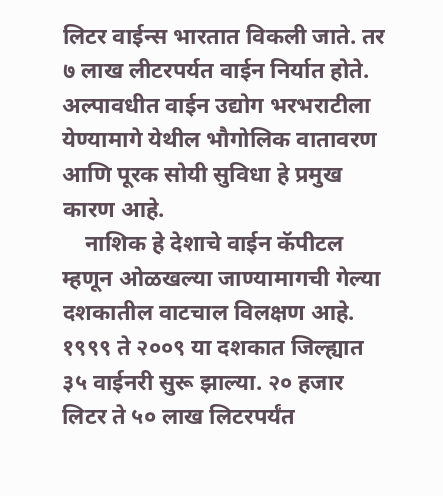लिटर वाईन्स भारतात विकली जाते. तर ७ लाख लीटरपर्यत वाईन निर्यात होते. अल्पावधीत वाईन उद्योग भरभराटीला येण्यामागे येथील भौगोलिक वातावरण आणि पूरक सोयी सुविधा हे प्रमुख कारण आहे.
    नाशिक हे देशाचे वाईन कॅपीटल म्हणून ओळखल्या जाण्यामागची गेल्या दशकातील वाटचाल विलक्षण आहे. १९९९ ते २००९ या दशकात जिल्ह्यात ३५ वाईनरी सुरू झाल्या. २० हजार लिटर ते ५० लाख लिटरपर्यंत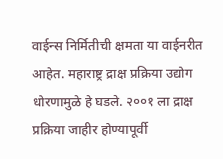वाईन्स निर्मितीची क्षमता या वाईनरीत आहेत. महाराष्ट्र द्राक्ष प्रक्रिया उद्योग धोरणामुळे हे घडले. २००१ ला द्राक्ष प्रक्रिया जाहीर होण्यापूर्वी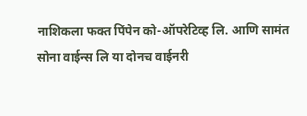नाशिकला फक्त पिंपेन को-ऑपरेटिव्ह लि. आणि सामंत सोना वाईन्स लि या दोनच वाईनरी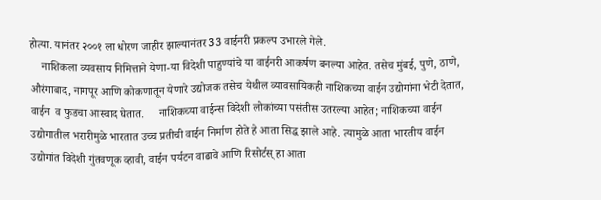होत्या. यानंतर २००१ ला धोरण जाहीर झाल्यानंतर 33 वाईनरी प्रकल्प उभारले गेले.
    नाशिकला व्यवसाय निमित्ताने येणा-या विदेशी पाहुण्यांचे या वाईनरी आकर्षण बनल्या आहेत. तसेच मुंबई, पुणे, ठाणे, औरंगाबाद, नागपूर आणि कोकणातून येणारे उद्योजक तसेच येथील व्यावसायिकही नाशिकच्या वाईन उद्योगांना भेटी देतात, वाईन  व फुडचा आस्वाद घेतात.     नाशिकच्या वाईन्स विदेशी लोकांच्या पसंतीस उतरल्या आहेत; नाशिकच्या वाईन उद्योगातील भरारीमुळे भारतात उच्च प्रतीची वाईन निर्माण होते हे आता सिद्ध झाले आहे. त्यामुळे आता भारतीय वाईन उद्योगांत विदेशी गुंतवणूक व्हावी, वाईन पर्यटन वाढावे आणि रिसोर्टस्‌ हा आता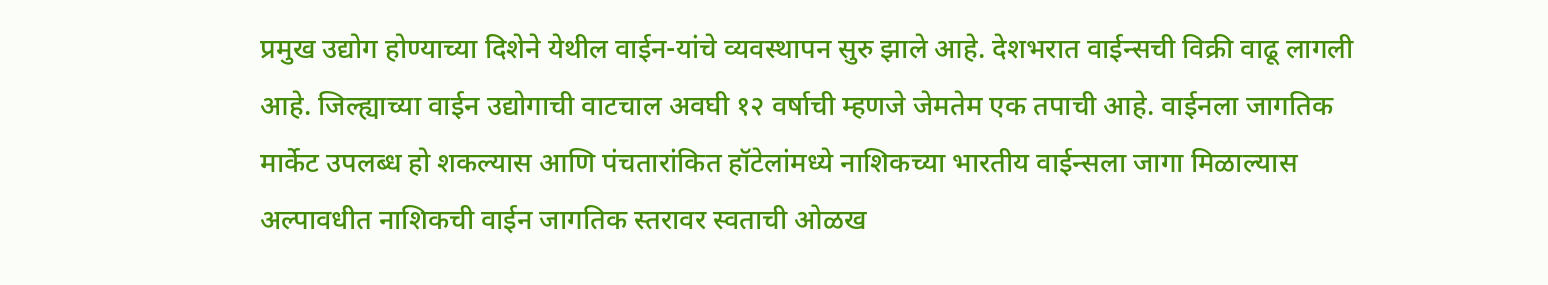प्रमुख उद्योग होण्याच्या दिशेने येथील वाईन-यांचे व्यवस्थापन सुरु झाले आहे. देशभरात वाईन्सची विक्री वाढू लागली आहे. जिल्ह्याच्या वाईन उद्योगाची वाटचाल अवघी १२ वर्षाची म्हणजे जेमतेम एक तपाची आहे. वाईनला जागतिक मार्केट उपलब्ध हो शकल्यास आणि पंचतारांकित हॉटेलांमध्ये नाशिकच्या भारतीय वाईन्सला जागा मिळाल्यास अल्पावधीत नाशिकची वाईन जागतिक स्तरावर स्वताची ओळख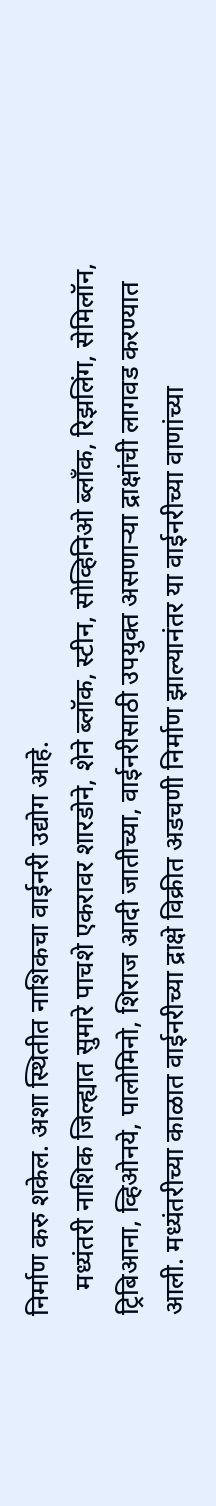निर्माण करु शकेल. अशा स्थितीत नाशिकचा वाईनरी उद्योग आहे.
    मध्यंतरी नाशिक जिल्ह्यात सुमारे पाचशे एकरावर शारडोने, शेने ब्लॉक, स्टीन, सोव्हिनिओ ब्लॉंक, रिझलिंग, सेमिलॉन, ट्रिबिआना, व्हिओनये, पालोमिनो, शिराज आदी जातीच्या, वाईनरीसाठी उपयुक्त असणाऱ्या द्राक्षांची लागवड करण्यात आली. मध्यंतरीच्या काळात वाईनरीच्या द्राक्षे विक्रीत अडचणी निर्माण झाल्यानंतर या वाईनरीच्या वाणांच्या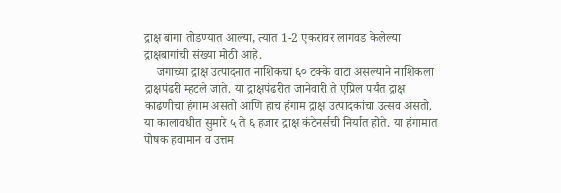द्राक्ष बागा तोडण्यात आल्या, त्यात 1-2 एकरावर लागवड केलेल्या द्राक्षबागांची संख्या मोठी आहे.
    जगाच्या द्राक्ष उत्पादनात नाशिकचा ६० टक्के वाटा असल्याने नाशिकला द्राक्षपंढरी म्हटले जाते. या द्राक्षपंढरीत जानेवारी ते एप्रिल पर्यंत द्राक्ष काढणीचा हंगाम असतो आणि हाच हंगाम द्राक्ष उत्पादकांचा उत्सव असतो. या कालावधीत सुमारे ५ ते ६ हजार द्राक्ष कंटेनर्सची निर्यात होते. या हंगामात पोषक हवामान व उत्तम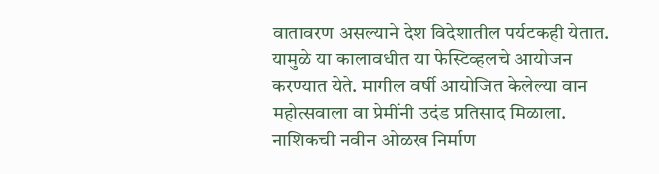वातावरण असल्याने देश विदेशातील पर्यटकही येतात. यामुळे या कालावधीत या फेस्टिव्हलचे आयोजन करण्यात येते. मागील वर्षी आयोजित केलेल्या वान महोत्सवाला वा प्रेमींनी उदंड प्रतिसाद मिळाला. नाशिकची नवीन ओळख निर्माण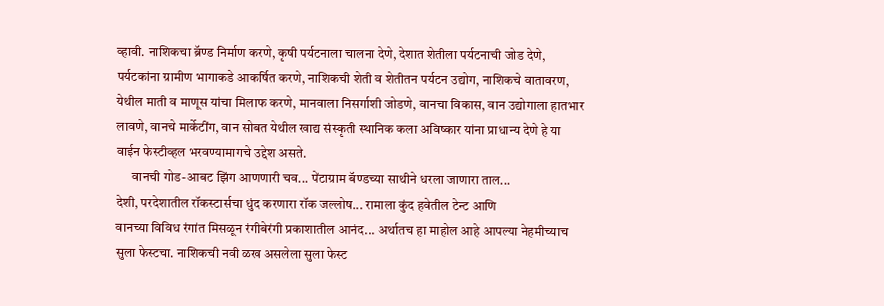व्हावी. नाशिकचा ब्रॅण्ड निर्माण करणे, कृषी पर्यटनाला चालना देणे, देशात शेतीला पर्यटनाची जोड देणे, पर्यटकांना ग्रामीण भागाकडे आकर्षित करणे, नाशिकची शेती व शेतीतन पर्यटन उद्योग, नाशिकचे वातावरण, येथील माती व माणूस यांचा मिलाफ करणे, मानवाला निसर्गाशी जोडणे, वानचा विकास, वान उद्योगाला हातभार लावणे, वानचे मार्केटींग, वान सोबत येथील खाद्य संस्कृती स्थानिक कला अविष्कार यांना प्राधान्य देणे हे या वाईन फेस्टीव्हल भरवण्यामागचे उद्देश असते.
      वानची गोड-आबट झिंग आणणारी चव... पेंटाग्राम बॅण्डच्या साथीने धरला जाणारा ताल...
देशी, परदेशातील रॉकस्टार्सचा धुंद करणारा रॉक जल्लोष... रामाला कुंद हवेतील टेन्ट आणि
वानच्या विविध रंगांत मिसळून रंगीबेरंगी प्रकाशातील आनंद... अर्थातच हा माहोल आहे आपल्या नेहमीच्याच सुला फेस्टचा. नाशिकची नवी ळख असलेला सुला फेस्ट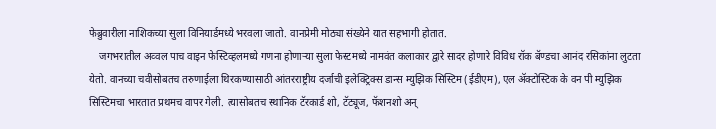फेब्रुवारीला नाशिकच्या सुला विनियार्डमध्ये भरवला जातो. वानप्रेमी मोठ्या संख्येने यात सहभागी होतात.
    जगभरातील अव्वल पाच वाइन फेस्टिव्हलमध्ये गणना होणाऱ्या सुला फेस्टमध्ये नामवंत कलाकार द्वारे सादर होणारे विविध रॉक बॅण्डचा आनंद रसिकांना लुटता येतो. वानच्या चवीसोबतच तरुणाईला थिरकण्यासाठी आंतरराष्ट्रीय दर्जाची इलेक्ट्रिक्स डान्स म्युझिक सिस्टिम (ईडीएम), एल ॲक्टोस्टिक के वन पी म्युझिक सिस्टिमचा भारतात प्रथमच वापर गेली. त्यासोबतच स्थानिक टॅरकार्ड शो, टॅट्यूज, फॅशनशो अन‌्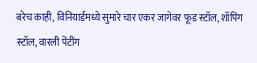बरेच काही, विनियार्डमध्ये सुमारे चार एकर जागेवर फूड स्टॉल, शॉपिंग स्टॉल, वारली पेंटींग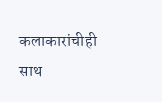कलाकारांचीही साथ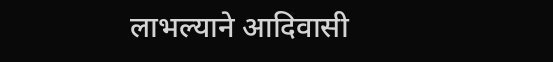लाभल्याने आदिवासी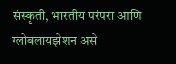संस्कृती, भारतीय परंपरा आणि ग्लोबलायझेशन असे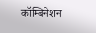कॉम्बिनेशन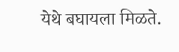येथे बघायला मिळते.